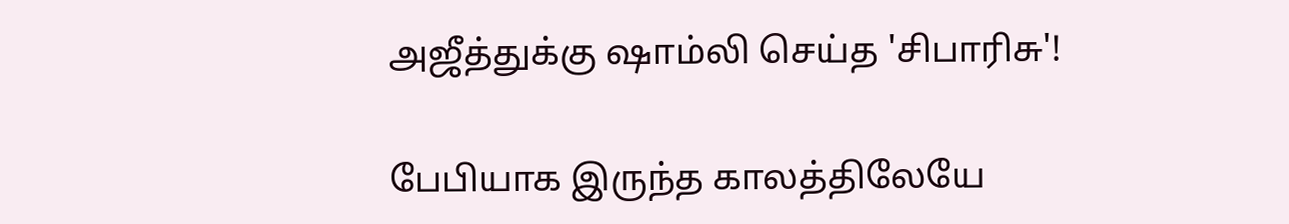அஜீத்துக்கு ஷாம்லி செய்த 'சிபாரிசு'!

பேபியாக இருந்த காலத்திலேயே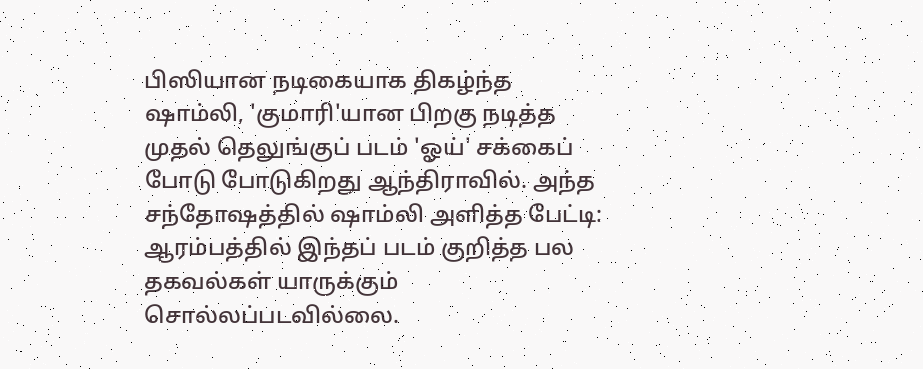பிஸியான நடிகையாக திகழ்ந்த ஷாம்லி, 'குமாரி'யான பிறகு நடித்த முதல் தெலுங்குப் படம் 'ஓய்' சக்கைப் போடு போடுகிறது ஆந்திராவில். அந்த சந்தோஷத்தில் ஷாம்லி அளித்த பேட்டி:
ஆரம்பத்தில் இந்தப் படம் குறித்த பல தகவல்கள் யாருக்கும் சொல்லப்படவில்லை.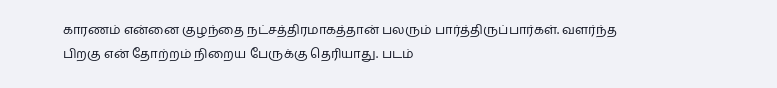காரணம் என்னை குழந்தை நட்சத்திரமாகத்தான் பலரும் பார்த்திருப்பார்கள். வளர்ந்த பிறகு என் தோற்றம் நிறைய பேருக்கு தெரியாது. படம்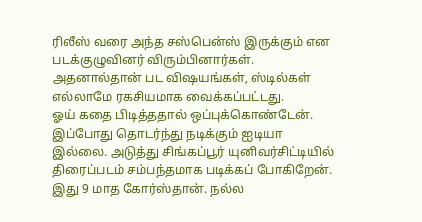ரிலீஸ் வரை அந்த சஸ்பென்ஸ் இருக்கும் என படக்குழுவினர் விரும்பினார்கள். அதனால்தான் பட விஷயங்கள், ஸ்டில்கள் எல்லாமே ரகசியமாக வைக்கப்பட்டது.
ஓய் கதை பிடித்ததால் ஒப்புக்கொண்டேன். இப்போது தொடர்ந்து நடிக்கும் ஐடியா இல்லை. அடுத்து சிங்கப்பூர் யுனிவர்சிட்டியில் திரைப்படம் சம்பந்தமாக படிக்கப் போகிறேன். இது 9 மாத கோர்ஸ்தான். நல்ல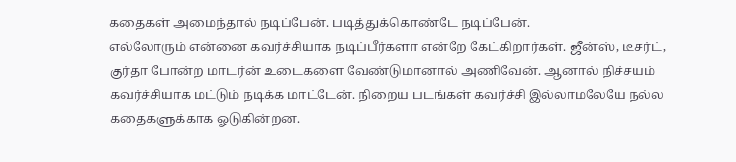கதைகள் அமைந்தால் நடிப்பேன். படித்துக்கொண்டே நடிப்பேன்.
எல்லோரும் என்னை கவர்ச்சியாக நடிப்பீர்களா என்றே கேட்கிறார்கள். ஜீன்ஸ், டீசர்ட், குர்தா போன்ற மாடர்ன் உடைகளை வேண்டுமானால் அணிவேன். ஆனால் நிச்சயம் கவர்ச்சியாக மட்டும் நடிக்க மாட்டேன். நிறைய படங்கள் கவர்ச்சி இல்லாமலேயே நல்ல கதைகளுக்காக ஓடுகின்றன.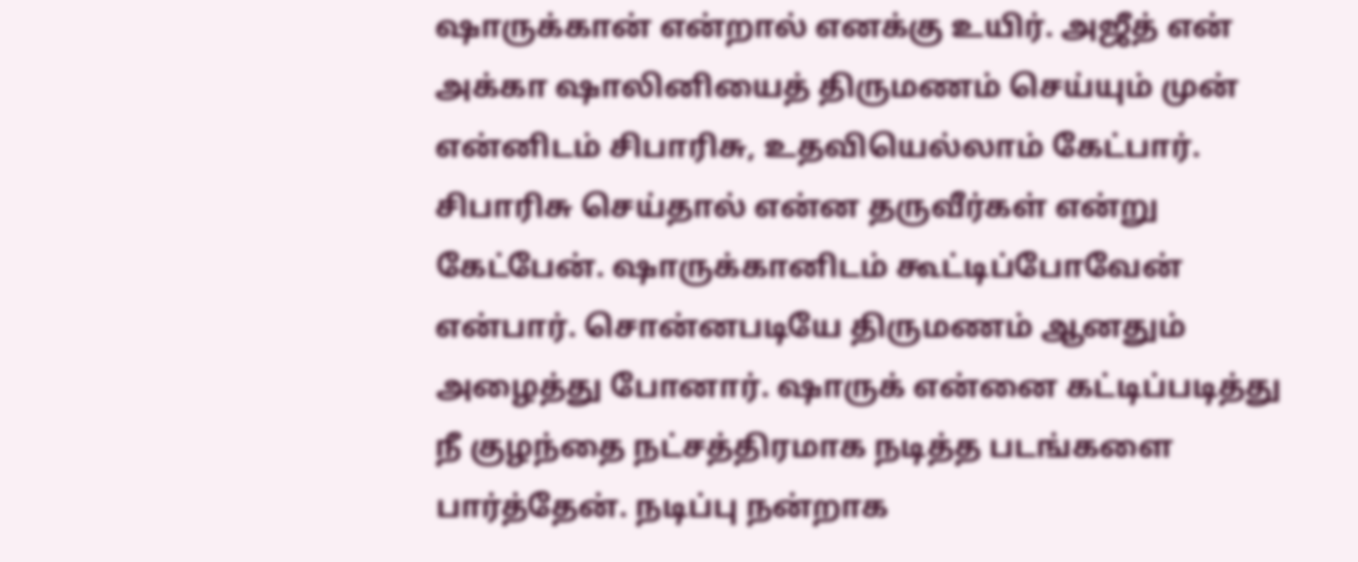ஷாருக்கான் என்றால் எனக்கு உயிர். அஜீத் என் அக்கா ஷாலினியைத் திருமணம் செய்யும் முன் என்னிடம் சிபாரிசு, உதவியெல்லாம் கேட்பார். சிபாரிசு செய்தால் என்ன தருவீர்கள் என்று கேட்பேன். ஷாருக்கானிடம் கூட்டிப்போவேன் என்பார். சொன்னபடியே திருமணம் ஆனதும் அழைத்து போனார். ஷாருக் என்னை கட்டிப்படித்து நீ குழந்தை நட்சத்திரமாக நடித்த படங்களை பார்த்தேன். நடிப்பு நன்றாக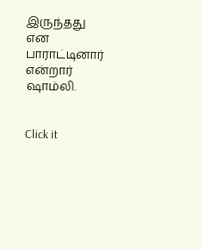இருந்தது என பாராட்டினார் என்றார் ஷாம்லி.


Click it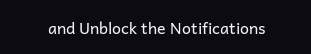and Unblock the Notifications